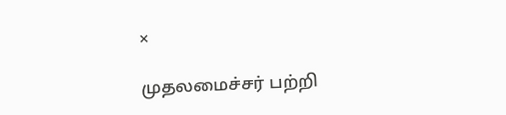×

முதலமைச்சர் பற்றி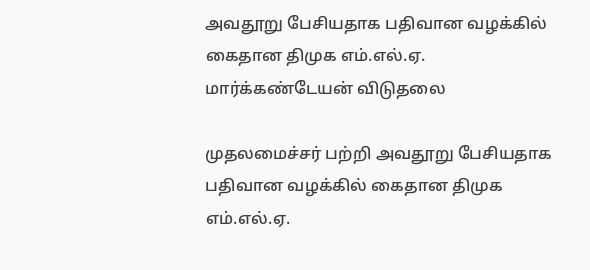அவதூறு பேசியதாக பதிவான வழக்கில் கைதான திமுக எம்.எல்.ஏ. மார்க்கண்டேயன் விடுதலை

முதலமைச்சர் பற்றி அவதூறு பேசியதாக பதிவான வழக்கில் கைதான திமுக எம்.எல்.ஏ.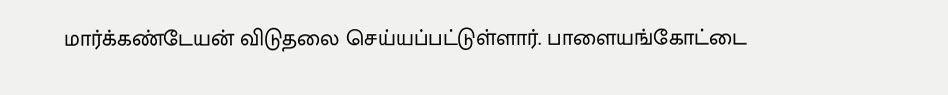மார்க்கண்டேயன் விடுதலை செய்யப்பட்டுள்ளார். பாளையங்கோட்டை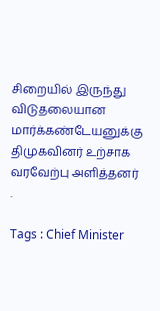சிறையில் இருந்து விடுதலையான மார்க்கண்டேயனுக்கு திமுகவினர் உற்சாக வரவேற்பு அளித்தனர் .

Tags : Chief Minister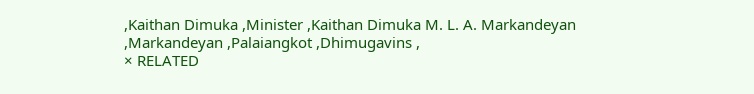,Kaithan Dimuka ,Minister ,Kaithan Dimuka M. L. A. Markandeyan ,Markandeyan ,Palaiangkot ,Dhimugavins ,
× RELATED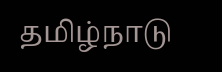தமிழ்நாடு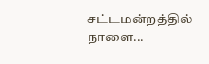சட்டமன்றத்தில் நாளை...